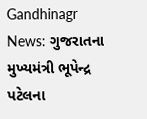Gandhinagr News: ગુજરાતના મુખ્યમંત્રી ભૂપેન્દ્ર પટેલના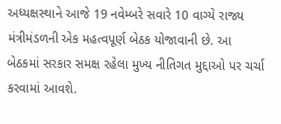અધ્યક્ષસ્થાને આજે 19 નવેમ્બરે સવારે 10 વાગ્યે રાજ્ય મંત્રીમંડળની એક મહત્વપૂર્ણ બેઠક યોજાવાની છે. આ બેઠકમાં સરકાર સમક્ષ રહેલા મુખ્ય નીતિગત મુદ્દાઓ પર ચર્ચા કરવામાં આવશે.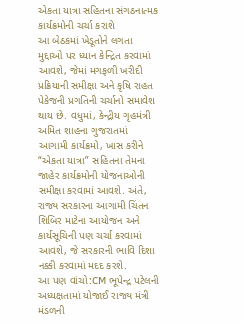એકતા યાત્રા સહિતના સંગઠનાત્મક કાર્યક્રમોની ચર્ચા કરાશે
આ બેઠકમાં ખેડૂતોને લગતા મુદ્દાઓ પર ધ્યાન કેન્દ્રિત કરવામાં આવશે, જેમાં મગફળી ખરીદી પ્રક્રિયાની સમીક્ષા અને કૃષિ રાહત પેકેજની પ્રગતિની ચર્ચાનો સમાવેશ થાય છે. વધુમાં, કેન્દ્રીય ગૃહમંત્રી અમિત શાહના ગુજરાતમાં આગામી કાર્યક્રમો, ખાસ કરીને “એકતા યાત્રા” સહિતના તેમના જાહેર કાર્યક્રમોની યોજનાઓની સમીક્ષા કરવામાં આવશે. અંતે, રાજ્ય સરકારના આગામી ચિંતન શિબિર માટેના આયોજન અને કાર્યસૂચિની પણ ચર્ચા કરવામાં આવશે, જે સરકારની ભાવિ દિશા નક્કી કરવામાં મદદ કરશે.
આ પણ વાંચો:CM ભૂપેન્દ્ર પટેલની અધ્યક્ષતામાં યોજાઈ રાજ્ય મંત્રી મંડળની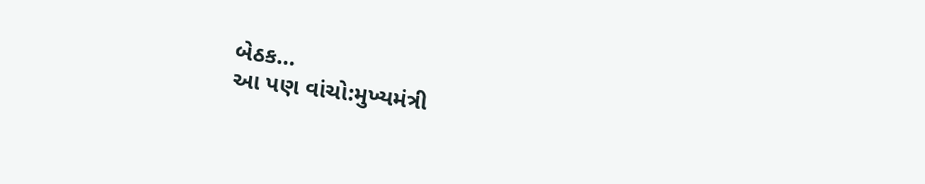બેઠક…
આ પણ વાંચો:મુખ્યમંત્રી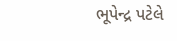ભૂપેન્દ્ર પટેલે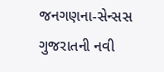જનગણના-સેન્સસ ગુજરાતની નવી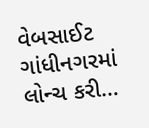વેબસાઈટ ગાંધીનગરમાં લોન્ચ કરી…